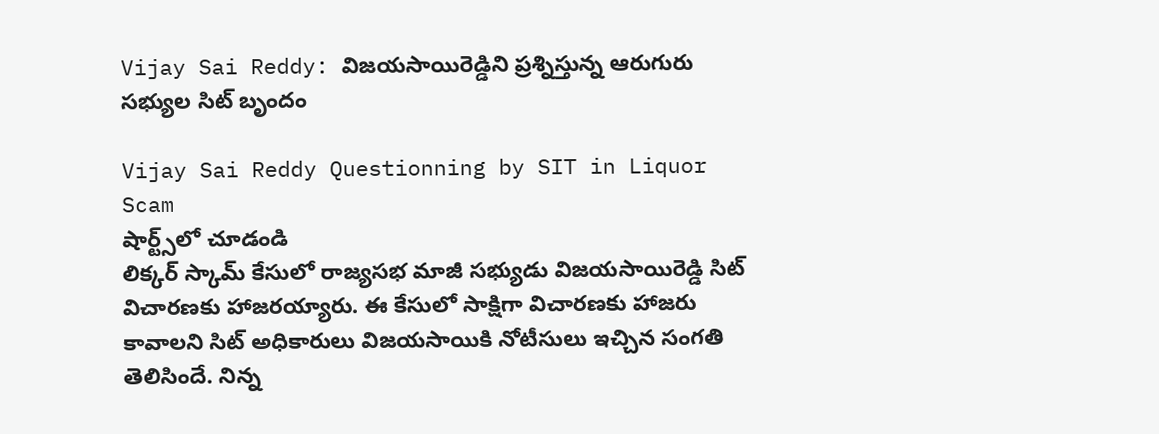Vijay Sai Reddy: విజయసాయిరెడ్డిని ప్రశ్నిస్తున్న ఆరుగురు సభ్యుల సిట్ బృందం

Vijay Sai Reddy Questionning by SIT in Liquor Scam
షార్ట్స్‌లో చూడండి
లిక్కర్ స్కామ్ కేసులో రాజ్యసభ మాజీ సభ్యుడు విజయసాయిరెడ్డి సిట్ విచారణకు హాజరయ్యారు. ఈ కేసులో సాక్షిగా విచారణకు హాజరు కావాలని సిట్ అధికారులు విజయసాయికి నోటీసులు ఇచ్చిన సంగతి తెలిసిందే. నిన్న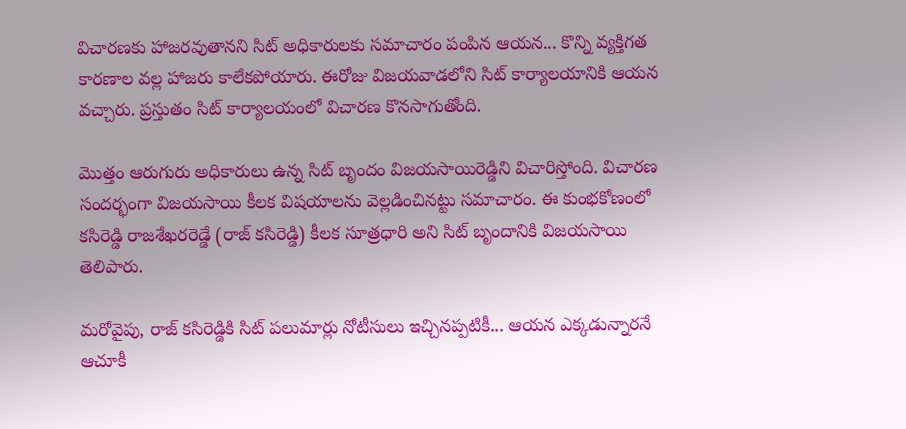విచారణకు హాజరవుతానని సిట్ అధికారులకు సమాచారం పంపిన ఆయన... కొన్ని వ్యక్తిగత కారణాల వల్ల హాజరు కాలేకపోయారు. ఈరోజు విజయవాడలోని సిట్ కార్యాలయానికి ఆయన వచ్చారు. ప్రస్తుతం సిట్ కార్యాలయంలో విచారణ కొనసాగుతోంది.

మొత్తం ఆరుగురు అధికారులు ఉన్న సిట్ బృందం విజయసాయిరెడ్డిని విచారిస్తోంది. విచారణ సందర్భంగా విజయసాయి కీలక విషయాలను వెల్లడించినట్టు సమాచారం. ఈ కుంభకోణంలో కసిరెడ్డి రాజశేఖరరెడ్డే (రాజ్ కసిరెడ్డి) కీలక సూత్రధారి అని సిట్ బృందానికి విజయసాయి తెలిపారు.

మరోవైపు, రాజ్ కసిరెడ్డికి సిట్ పలుమార్లు నోటీసులు ఇచ్చినప్పటికీ... ఆయన ఎక్కడున్నారనే ఆచూకీ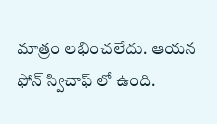మాత్రం లభించలేదు. ఆయన ఫోన్ స్విచాఫ్ లో ఉంది.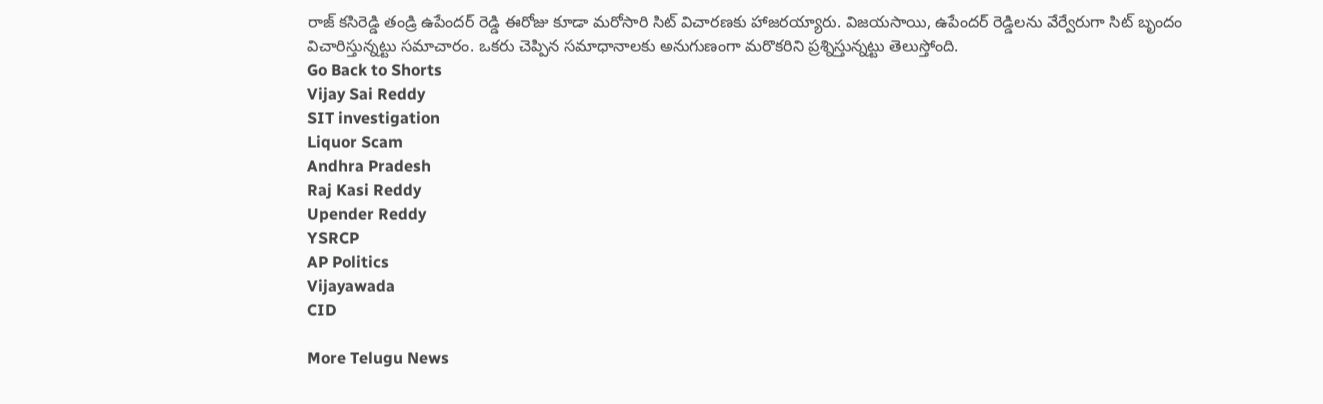రాజ్ కసిరెడ్డి తండ్రి ఉపేందర్ రెడ్డి ఈరోజు కూడా మరోసారి సిట్ విచారణకు హాజరయ్యారు. విజయసాయి, ఉపేందర్ రెడ్డిలను వేర్వేరుగా సిట్ బృందం విచారిస్తున్నట్టు సమాచారం. ఒకరు చెప్పిన సమాధానాలకు అనుగుణంగా మరొకరిని ప్రశ్నిస్తున్నట్టు తెలుస్తోంది.
Go Back to Shorts
Vijay Sai Reddy
SIT investigation
Liquor Scam
Andhra Pradesh
Raj Kasi Reddy
Upender Reddy
YSRCP
AP Politics
Vijayawada
CID

More Telugu News